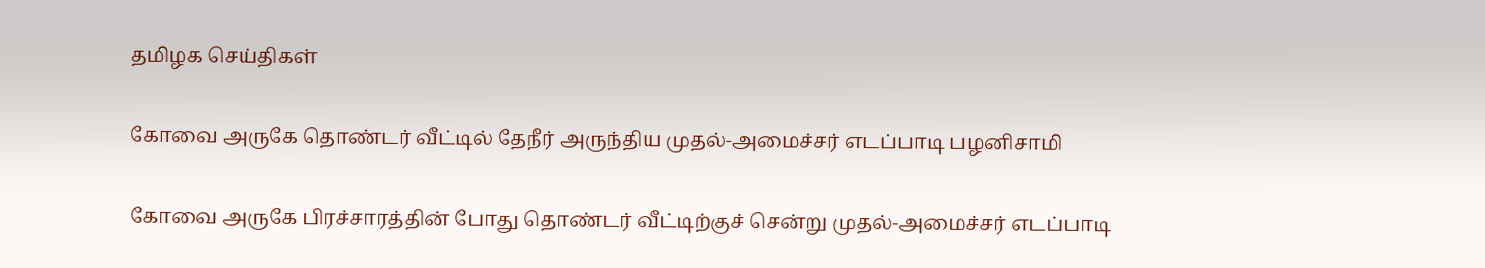தமிழக செய்திகள்

கோவை அருகே தொண்டர் வீட்டில் தேநீர் அருந்திய முதல்-அமைச்சர் எடப்பாடி பழனிசாமி

கோவை அருகே பிரச்சாரத்தின் போது தொண்டர் வீட்டிற்குச் சென்று முதல்-அமைச்சர் எடப்பாடி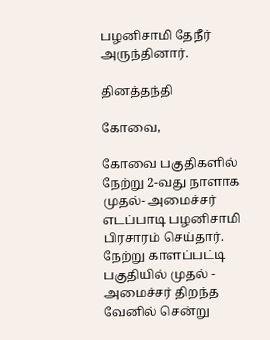பழனிசாமி தேநீர் அருந்தினார்.

தினத்தந்தி

கோவை,

கோவை பகுதிகளில் நேற்று 2-வது நாளாக முதல்- அமைச்சர் எடப்பாடி பழனிசாமி பிரசாரம் செய்தார். நேற்று காளப்பட்டி பகுதியில் முதல் - அமைச்சர் திறந்த வேனில் சென்று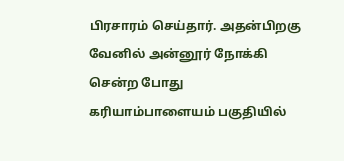பிரசாரம் செய்தார். அதன்பிறகு வேனில் அன்னூர் நோக்கி சென்ற போது கரியாம்பாளையம் பகுதியில்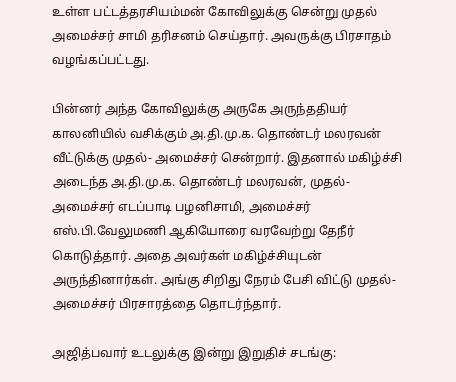உள்ள பட்டத்தரசியம்மன் கோவிலுக்கு சென்று முதல் அமைச்சர் சாமி தரிசனம் செய்தார். அவருக்கு பிரசாதம் வழங்கப்பட்டது.

பின்னர் அந்த கோவிலுக்கு அருகே அருந்ததியர் காலனியில் வசிக்கும் அ.தி.மு.க. தொண்டர் மலரவன் வீட்டுக்கு முதல்- அமைச்சர் சென்றார். இதனால் மகிழ்ச்சி அடைந்த அ.தி.மு.க. தொண்டர் மலரவன், முதல்-அமைச்சர் எடப்பாடி பழனிசாமி, அமைச்சர் எஸ்.பி.வேலுமணி ஆகியோரை வரவேற்று தேநீர் கொடுத்தார். அதை அவர்கள் மகிழ்ச்சியுடன் அருந்தினார்கள். அங்கு சிறிது நேரம் பேசி விட்டு முதல்- அமைச்சர் பிரசாரத்தை தொடர்ந்தார்.

அஜித்பவார் உடலுக்கு இன்று இறுதிச் சடங்கு: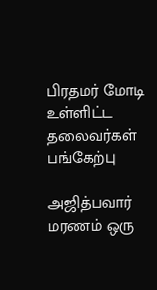பிரதமர் மோடி உள்ளிட்ட தலைவர்கள் பங்கேற்பு

அஜித்பவார் மரணம் ஒரு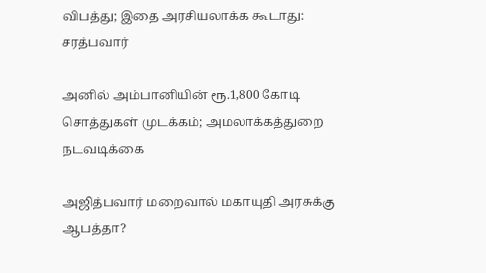விபத்து; இதை அரசியலாக்க கூடாது: சரத்பவார்

அனில் அம்பானியின் ரூ.1,800 கோடி சொத்துகள் முடக்கம்; அமலாக்கத்துறை நடவடிக்கை

அஜித்பவார் மறைவால் மகாயுதி அரசுக்கு ஆபத்தா?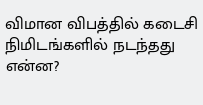விமான விபத்தில் கடைசி நிமிடங்களில் நடந்தது என்ன?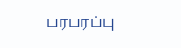பரபரப்பு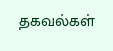தகவல்கள்